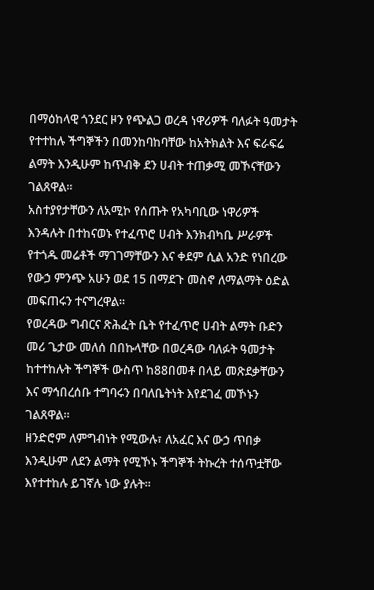በማዕከላዊ ጎንደር ዞን የጭልጋ ወረዳ ነዋሪዎች ባለፉት ዓመታት የተተከሉ ችግኞችን በመንከባከባቸው ከአትክልት እና ፍራፍሬ ልማት እንዲሁም ከጥብቅ ደን ሀብት ተጠቃሚ መኾናቸውን ገልጸዋል።
አስተያየታቸውን ለአሚኮ የሰጡት የአካባቢው ነዋሪዎች እንዳሉት በተከናወኑ የተፈጥሮ ሀብት እንክብካቤ ሥራዎች የተጎዱ መሬቶች ማገገማቸውን እና ቀደም ሲል አንድ የነበረው የውኃ ምንጭ አሁን ወደ 15 በማደጉ መስኖ ለማልማት ዕድል መፍጠሩን ተናግረዋል።
የወረዳው ግብርና ጽሕፈት ቤት የተፈጥሮ ሀብት ልማት ቡድን መሪ ጌታው መለሰ በበኩላቸው በወረዳው ባለፉት ዓመታት ከተተከሉት ችግኞች ውስጥ ከ88በመቶ በላይ መጽደቃቸውን እና ማኅበረሰቡ ተግባሩን በባለቤትነት እየደገፈ መኾኑን ገልጸዋል።
ዘንድሮም ለምግብነት የሚውሉ፣ ለአፈር እና ውኃ ጥበቃ እንዲሁም ለደን ልማት የሚኾኑ ችግኞች ትኩረት ተሰጥቷቸው እየተተከሉ ይገኛሉ ነው ያሉት።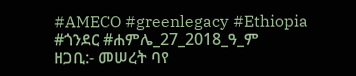#AMECO #greenlegacy #Ethiopia
#ጎንደር #ሐምሌ_27_2018_ዓ_ም
ዘጋቢ:- መሠረት ባየ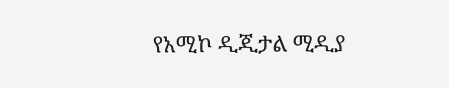የአሚኮ ዲጂታል ሚዲያ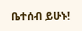ቤተሰብ ይሁኑ!